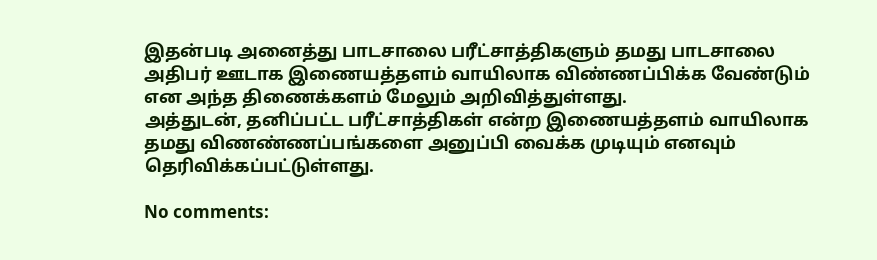இதன்படி அனைத்து பாடசாலை பரீட்சாத்திகளும் தமது பாடசாலை அதிபர் ஊடாக இணையத்தளம் வாயிலாக விண்ணப்பிக்க வேண்டும் என அந்த திணைக்களம் மேலும் அறிவித்துள்ளது.
அத்துடன், தனிப்பட்ட பரீட்சாத்திகள் என்ற இணையத்தளம் வாயிலாக தமது விணண்ணப்பங்களை அனுப்பி வைக்க முடியும் எனவும் தெரிவிக்கப்பட்டுள்ளது.

No comments: